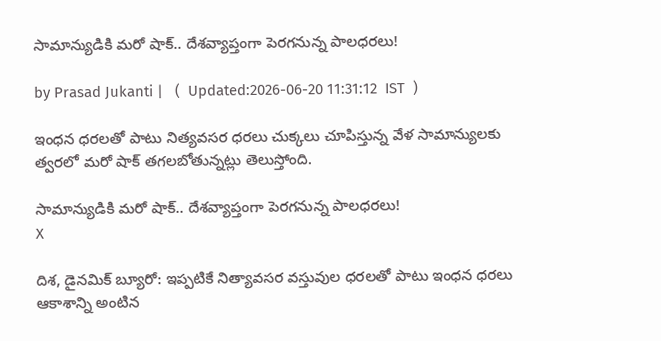సామాన్యుడికి మరో షాక్.. దేశవ్యాప్తంగా పెరగనున్న పాలధరలు!

by Prasad Jukanti |   (  Updated:2026-06-20 11:31:12  IST  )

ఇంధన ధరలతో పాటు నిత్యవసర ధరలు చుక్కలు చూపిస్తున్న వేళ సామాన్యులకు త్వరలో మరో షాక్ తగలబోతున్నట్లు తెలుస్తోంది.

సామాన్యుడికి మరో షాక్.. దేశవ్యాప్తంగా పెరగనున్న పాలధరలు!
X

దిశ, డైనమిక్ బ్యూరో: ఇప్పటికే నిత్యావసర వస్తువుల ధరలతో పాటు ఇంధన ధరలు ఆకాశాన్ని అంటిన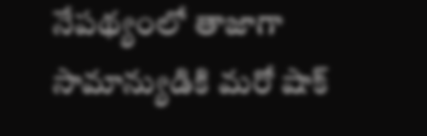నేపథ్యంలో తాజాగా సామాన్యుడికి మరో షాక్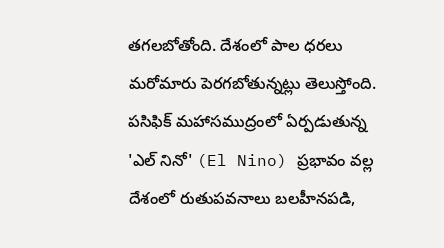తగలబోతోంది. దేశంలో పాల ధరలు మరోమారు పెరగబోతున్నట్లు తెలుస్తోంది. పసిఫిక్ మహాసముద్రంలో ఏర్పడుతున్న 'ఎల్ నినో' (El Nino) ప్రభావం వల్ల దేశంలో రుతుపవనాలు బలహీనపడి,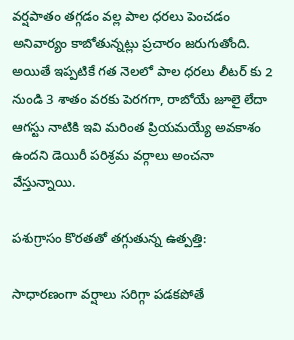వర్షపాతం తగ్గడం వల్ల పాల ధరలు పెంచడం అనివార్యం కాబోతున్నట్లు ప్రచారం జరుగుతోంది. అయితే ఇప్పటికే గత నెలలో పాల ధరలు లీటర్ కు 2 నుండి 3 శాతం వరకు పెరగగా, రాబోయే జూలై లేదా ఆగస్టు నాటికి ఇవి మరింత ప్రియమయ్యే అవకాశం ఉందని డెయిరీ పరిశ్రమ వర్గాలు అంచనా వేస్తున్నాయి.

పశుగ్రాసం కొరతతో తగ్గుతున్న ఉత్పత్తి:

సాధారణంగా వర్షాలు సరిగ్గా పడకపోతే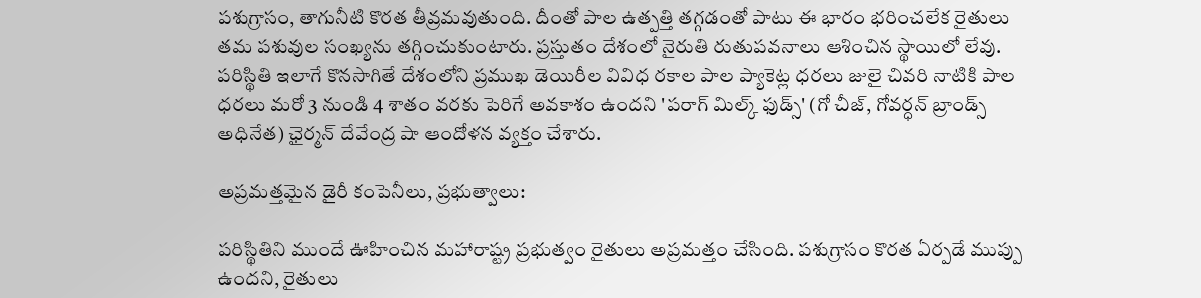పశుగ్రాసం, తాగునీటి కొరత తీవ్రమవుతుంది. దీంతో పాల ఉత్పత్తి తగ్గడంతో పాటు ఈ భారం భరించలేక రైతులు తమ పశువుల సంఖ్యను తగ్గించుకుంటారు. ప్రస్తుతం దేశంలో నైరుతి రుతుపవనాలు ఆశించిన స్థాయిలో లేవు. పరిస్థితి ఇలాగే కొనసాగితే దేశంలోని ప్రముఖ డెయిరీల వివిధ రకాల పాల ప్యాకెట్ల ధరలు జులై చివరి నాటికి పాల ధరలు మరో 3 నుండి 4 శాతం వరకు పెరిగే అవకాశం ఉందని 'పరాగ్ మిల్క్ ఫుడ్స్' (గో చీజ్, గోవర్ధన్ బ్రాండ్స్ అధినేత) ఛైర్మన్ దేవేంద్ర షా ఆందోళన వ్యక్తం చేశారు.

అప్రమత్తమైన డైరీ కంపెనీలు, ప్రభుత్వాలు:

పరిస్థితిని ముందే ఊహించిన మహారాష్ట్ర ప్రభుత్వం రైతులు అప్రమత్తం చేసింది. పశుగ్రాసం కొరత ఏర్పడే ముప్పు ఉందని, రైతులు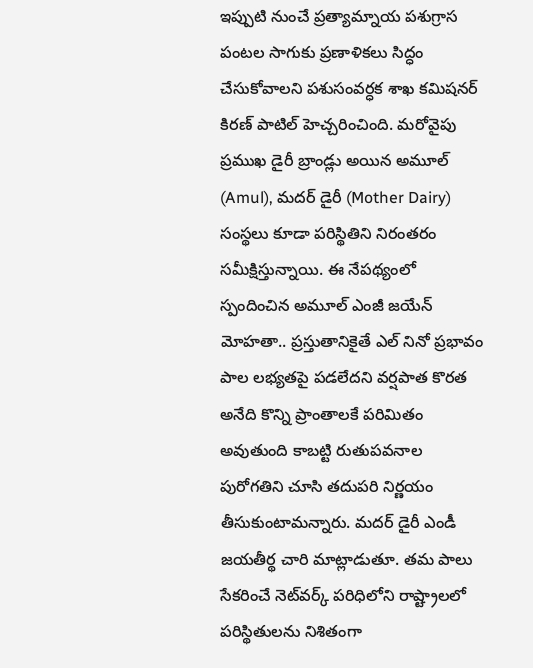ఇప్పుటి నుంచే ప్రత్యామ్నాయ పశుగ్రాస పంటల సాగుకు ప్రణాళికలు సిద్ధం చేసుకోవాలని పశుసంవర్ధక శాఖ కమిషనర్ కిరణ్ పాటిల్ హెచ్చరించింది. మరోవైపు ప్రముఖ డైరీ బ్రాండ్లు అయిన అమూల్ (Amul), మదర్ డైరీ (Mother Dairy) సంస్థలు కూడా పరిస్థితిని నిరంతరం సమీక్షిస్తున్నాయి. ఈ నేపథ్యంలో స్పందించిన అమూల్ ఎంజీ జయేన్ మోహతా.. ప్రస్తుతానికైతే ఎల్ నినో ప్రభావం పాల లభ్యతపై పడలేదని వర్షపాత కొరత అనేది కొన్ని ప్రాంతాలకే పరిమితం అవుతుంది కాబట్టి రుతుపవనాల పురోగతిని చూసి తదుపరి నిర్ణయం తీసుకుంటామన్నారు. మదర్ డైరీ ఎండీ జయతీర్థ చారి మాట్లాడుతూ. తమ పాలు సేకరించే నెట్‌వర్క్ పరిధిలోని రాష్ట్రాలలో పరిస్థితులను నిశితంగా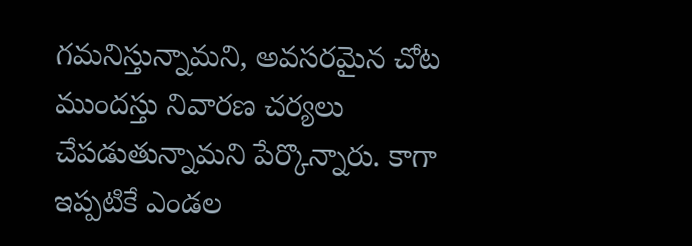గమనిస్తున్నామని, అవసరమైన చోట ముందస్తు నివారణ చర్యలు చేపడుతున్నామని పేర్కొన్నారు. కాగా ఇప్పటికే ఎండల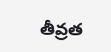తీవ్రత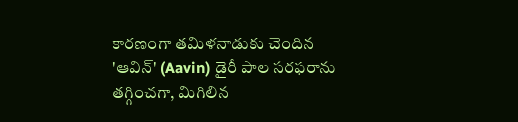కారణంగా తమిళనాడుకు చెందిన 'ఆవిన్' (Aavin) డైరీ పాల సరఫరాను తగ్గించగా, మిగిలిన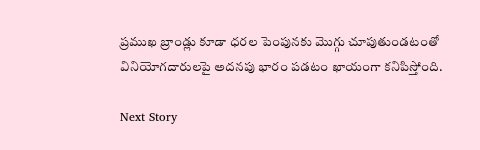ప్రముఖ బ్రాండ్లు కూడా ధరల పెంపునకు మొగ్గు చూపుతుండటంతో వినియోగదారులపై అదనపు భారం పడటం ఖాయంగా కనిపిస్తోంది.

Next Story